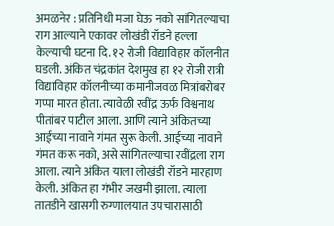अमळनेर : प्रतिनिधी मजा घेऊ नको सांगितल्याचा राग आल्याने एकावर लोखंडी रॉडने हल्ला केल्याची घटना दि. १२ रोजी विद्याविहार कॉलनीत घडली. अंकित चंद्रकांत देशमुख हा १२ रोजी रात्री विद्याविहार कॉलनीच्या कमानीजवळ मित्रांबरोबर गप्पा मारत होता. त्यावेळी रवींद्र ऊर्फ विश्वनाथ पीतांबर पाटील आला. आणि त्याने अंकितच्या आईच्या नावाने गंमत सुरू केली. आईच्या नावाने गंमत करू नको, असे सांगितल्याचा रवींद्रला राग आला. त्याने अंकित याला लोखंडी रॉडने मारहाण केली. अंकित हा गंभीर जखमी झाला. त्याला तातडीने खासगी रुग्णालयात उपचारासाठी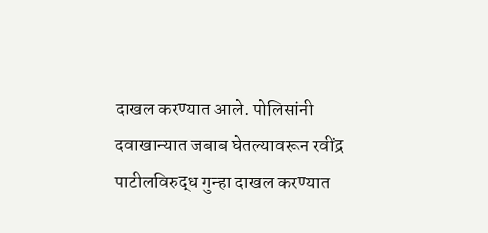दाखल करण्यात आले. पोलिसांनी दवाखान्यात जबाब घेतल्यावरून रवींद्र पाटीलविरुद्ध गुन्हा दाखल करण्यात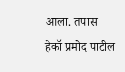आला. तपास हेकॉ प्रमोद पाटील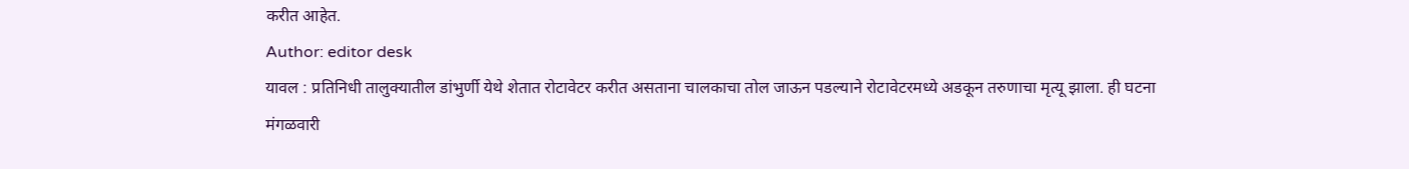करीत आहेत.
Author: editor desk
यावल : प्रतिनिधी तालुक्यातील डांभुर्णी येथे शेतात रोटावेटर करीत असताना चालकाचा तोल जाऊन पडल्याने रोटावेटरमध्ये अडकून तरुणाचा मृत्यू झाला. ही घटना मंगळवारी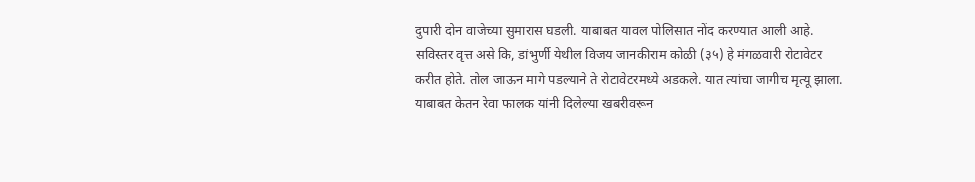दुपारी दोन वाजेच्या सुमारास घडली. याबाबत यावल पोलिसात नोंद करण्यात आली आहे. सविस्तर वृत्त असे कि, डांभुर्णी येथील विजय जानकीराम कोळी (३५) हे मंगळवारी रोटावेटर करीत होते. तोल जाऊन मागे पडल्याने ते रोटावेटरमध्ये अडकले. यात त्यांचा जागीच मृत्यू झाला. याबाबत केतन रेवा फालक यांनी दिलेल्या खबरीवरून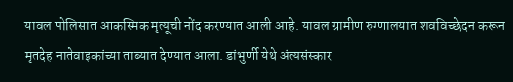यावल पोलिसात आकस्मिक मृत्यूची नोंद करण्यात आली आहे. यावल ग्रामीण रुग्णालयात शवविच्छेदन करून मृतदेह नातेवाइकांच्या ताब्यात देण्यात आला. डांभुर्णी येथे अंत्यसंस्कार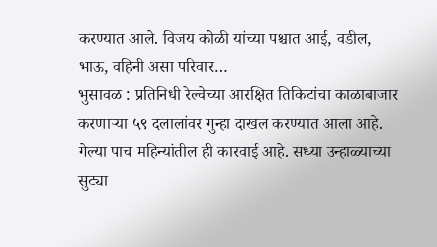करण्यात आले. विजय कोळी यांच्या पश्चात आई, वडील, भाऊ, वहिनी असा परिवार…
भुसावळ : प्रतिनिधी रेल्वेच्या आरक्षित तिकिटांचा काळाबाजार करणाऱ्या ५९ दलालांवर गुन्हा दाखल करण्यात आला आहे. गेल्या पाच महिन्यांतील ही कारवाई आहे. सध्या उन्हाळ्याच्या सुट्या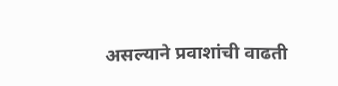असल्याने प्रवाशांची वाढती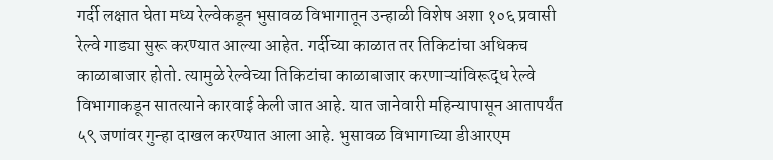गर्दी लक्षात घेता मध्य रेल्वेकडून भुसावळ विभागातून उन्हाळी विशेष अशा १०६ प्रवासी रेल्वे गाड्या सुरू करण्यात आल्या आहेत. गर्दीच्या काळात तर तिकिटांचा अधिकच काळाबाजार होतो. त्यामुळे रेल्वेच्या तिकिटांचा काळाबाजार करणाऱ्यांविरूद्ध रेल्वे विभागाकडून सातत्याने कारवाई केली जात आहे. यात जानेवारी महिन्यापासून आतापर्यंत ५९ जणांवर गुन्हा दाखल करण्यात आला आहे. भुसावळ विभागाच्या डीआरएम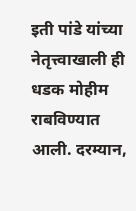इती पांडे यांच्या नेतृत्त्वाखाली ही धडक मोहीम राबविण्यात आली. दरम्यान,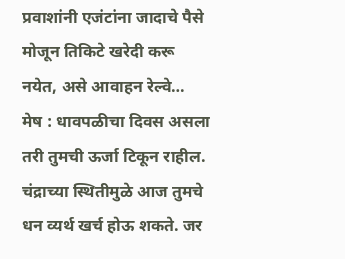प्रवाशांनी एजंटांना जादाचे पैसे मोजून तिकिटे खरेदी करू नयेत, असे आवाहन रेल्वे…
मेष : धावपळीचा दिवस असला तरी तुमची ऊर्जा टिकून राहील. चंद्राच्या स्थितीमुळे आज तुमचे धन व्यर्थ खर्च होऊ शकते. जर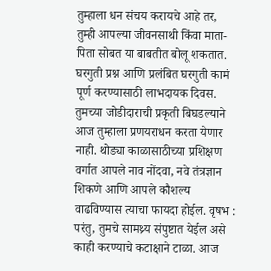तुम्हाला धन संचय करायचे आहे तर, तुम्ही आपल्या जीवनसाथी किंवा माता-पिता सोबत या बाबतीत बोलू शकतात. घरगुती प्रश्न आणि प्रलंबित घरगुती कामं पूर्ण करण्यासाठी लाभदायक दिवस. तुमच्या जोडीदाराची प्रकृती बिघडल्याने आज तुम्हाला प्रणयराधन करता येणार नाही. थोड्या काळासाठीच्या प्रशिक्षण वर्गात आपले नाव नोंदवा, नवे तंत्रज्ञान शिकणे आणि आपले कौशल्य वाढविण्यास त्याचा फायदा होईल. वृषभ : परंतु, तुमचे सामथ्र्य संपुष्टात येईल असे काही करण्याचे कटाक्षाने टाळा. आज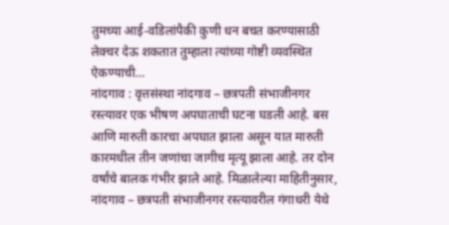तुमच्या आई-वडिलांपैकी कुणी धन बचत करण्यासाठी लेक्चर देऊ शकतात तुम्हाला त्यांच्या गोष्टी व्यवस्थित ऐकण्याची…
नांदगाव : वृत्तसंस्था नांदगाव – छत्रपती संभाजीनगर रस्त्यावर एक भीषण अपघाताची घटना घडली आहे. बस आणि मारुती कारचा अपघात झाला असून यात मारुती कारमधील तीन जणांचा जागीच मृत्यू झाला आहे. तर दोन वर्षांचे बालक गंभीर झाले आहे. मिळालेल्या माहितीनुसार, नांदगाव – छत्रपती संभाजीनगर रस्त्यावरील गंगाधरी येथे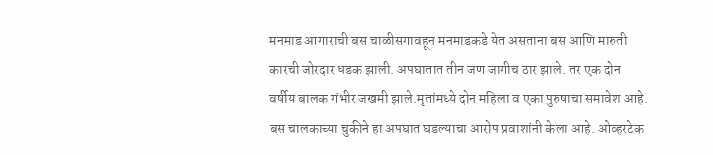मनमाड आगाराची बस चाळीसगावहून मनमाडकडे येत असताना बस आणि मारुती कारची जोरदार धडक झाली. अपघातात तीन जण जागीच ठार झाले. तर एक दोन वर्षीय बालक गंभीर जखमी झाले.मृतांमध्ये दोन महिला व एका पुरुषाचा समावेश आहे. बस चालकाच्या चुकीने हा अपघात घडल्याचा आरोप प्रवाशांनी केला आहे. ओव्हरटेक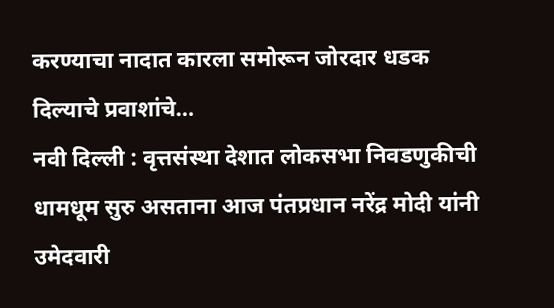करण्याचा नादात कारला समोरून जोरदार धडक दिल्याचे प्रवाशांचे…
नवी दिल्ली : वृत्तसंस्था देशात लोकसभा निवडणुकीची धामधूम सुरु असताना आज पंतप्रधान नरेंद्र मोदी यांनी उमेदवारी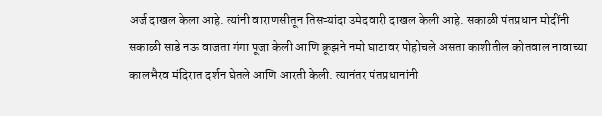अर्ज दाखल केला आहे. त्यांनी वाराणसीतून तिसऱ्यांदा उमेदवारी दाखल केली आहे. सकाळी पंतप्रधान मोदींनी सकाळी साडे नऊ वाजता गंगा पूजा केली आणि क्रूझने नमो घाटावर पोहोचले असता काशीतील कोतवाल नावाच्या कालभैरव मंदिरात दर्शन घेतले आणि आरती केली. त्यानंतर पंतप्रधानांनी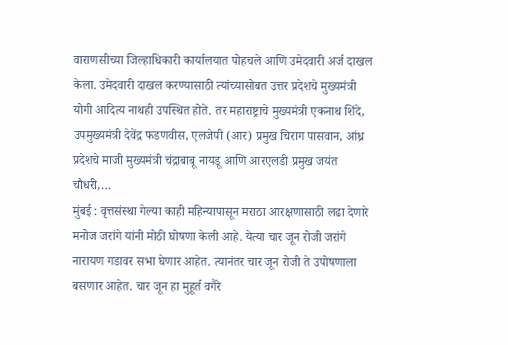वाराणसीच्या जिल्हाधिकारी कार्यालयात पोहचले आणि उमेदवारी अर्ज दाखल केला. उमेदवारी दाखल करण्यासाठी त्यांच्यासोबत उत्तर प्रदेशचे मुख्यमंत्री योगी आदित्य नाथही उपस्थित होते. तर महाराष्ट्राचे मुख्यमंत्री एकनाथ शिंदे, उपमुख्यमंत्री देवेंद्र फडणवीस, एलजेपी (आर) प्रमुख चिराग पासवान, आंध्र प्रदेशचे माजी मुख्यमंत्री चंद्राबाबू नायडू आणि आरएलडी प्रमुख जयंत चौधरी,…
मुंबई : वृत्तसंस्था गेल्या काही महिन्यापासून मराठा आरक्षणासाठी लढा देणारे मनोज जरांगे यांनी मोठी घोषणा केली आहे. येत्या चार जून रोजी जरांगे नारायण गडावर सभा घेणार आहेत. त्यानंतर चार जून रोजी ते उपोषणाला बसणार आहेत. चार जून हा मुहूर्त वगैरे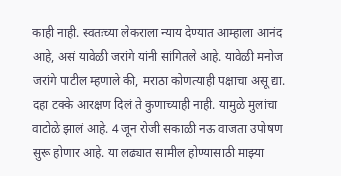काही नाही. स्वतःच्या लेकराला न्याय देण्यात आम्हाला आनंद आहे, असं यावेळी जरांगे यांनी सांगितले आहे. यावेळी मनोज जरांगे पाटील म्हणाले की, मराठा कोणत्याही पक्षाचा असू द्या. दहा टक्के आरक्षण दिलं ते कुणाच्याही नाही. यामुळे मुलांचा वाटोळे झालं आहे. 4 जून रोजी सकाळी नऊ वाजता उपोषण सुरू होणार आहे. या लढ्यात सामील होण्यासाठी माझ्या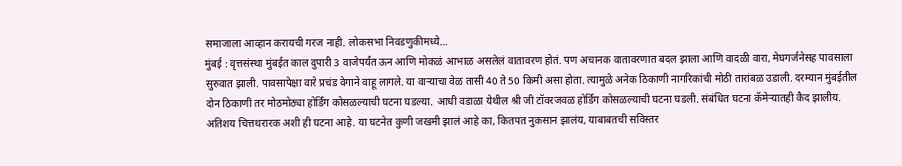समाजाला आव्हान करायची गरज नाही. लोकसभा निवडणुकीमध्ये…
मुंबई : वृत्तसंस्था मुंबईत काल दुपारी 3 वाजेपर्यंत ऊन आणि मोकळं आभाळ असलेलं वातावरण होतं. पण अचानक वातावरणात बदल झाला आणि वादळी वारा, मेघगर्जनेसह पावसाला सुरुवात झाली. पावसापेक्षा वारे प्रचंड वेगाने वाहू लागले. या वाऱ्याचा वेळ तासी 40 ते 50 किमी असा होता. त्यामुळे अनेक ठिकाणी नागरिकांची मोठी तारांबळ उडाली. दरम्यान मुंबईतील दोन ठिकाणी तर मोठमोठ्या होर्डिंग कोसळल्याची घटना घडल्या. आधी वडाळा येथील श्री जी टॉवरजवळ होर्डिंग कोसळल्याची घटना घडली. संबंधित घटना कॅमेऱ्यातही कैद झालीय. अतिशय चित्तथरारक अशी ही घटना आहे. या घटनेत कुणी जखमी झालं आहे का, कितपत नुकसान झालंय, याबाबतची सविस्तर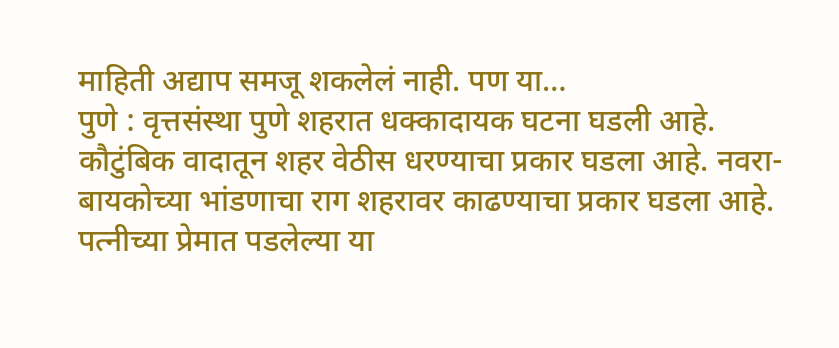माहिती अद्याप समजू शकलेलं नाही. पण या…
पुणे : वृत्तसंस्था पुणे शहरात धक्कादायक घटना घडली आहे. कौटुंबिक वादातून शहर वेठीस धरण्याचा प्रकार घडला आहे. नवरा-बायकोच्या भांडणाचा राग शहरावर काढण्याचा प्रकार घडला आहे. पत्नीच्या प्रेमात पडलेल्या या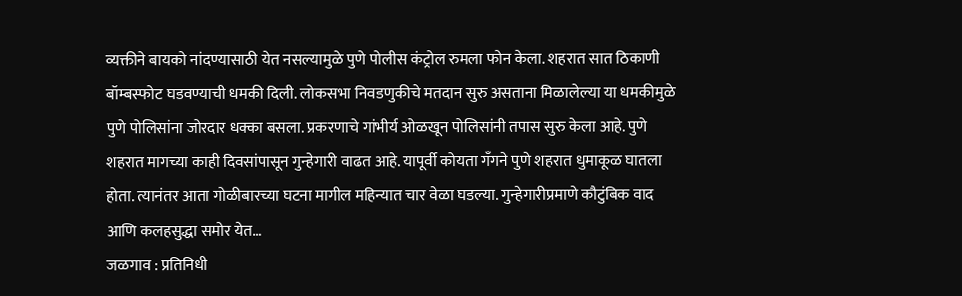व्यक्तीने बायको नांदण्यासाठी येत नसल्यामुळे पुणे पोलीस कंट्रोल रुमला फोन केला. शहरात सात ठिकाणी बॉम्बस्फोट घडवण्याची धमकी दिली. लोकसभा निवडणुकीचे मतदान सुरु असताना मिळालेल्या या धमकीमुळे पुणे पोलिसांना जोरदार धक्का बसला. प्रकरणाचे गांभीर्य ओळखून पोलिसांनी तपास सुरु केला आहे. पुणे शहरात मागच्या काही दिवसांपासून गुन्हेगारी वाढत आहे. यापूर्वी कोयता गँगने पुणे शहरात धुमाकूळ घातला होता. त्यानंतर आता गोळीबारच्या घटना मागील महिन्यात चार वेळा घडल्या. गुन्हेगारीप्रमाणे कौटुंबिक वाद आणि कलहसुद्धा समोर येत…
जळगाव : प्रतिनिधी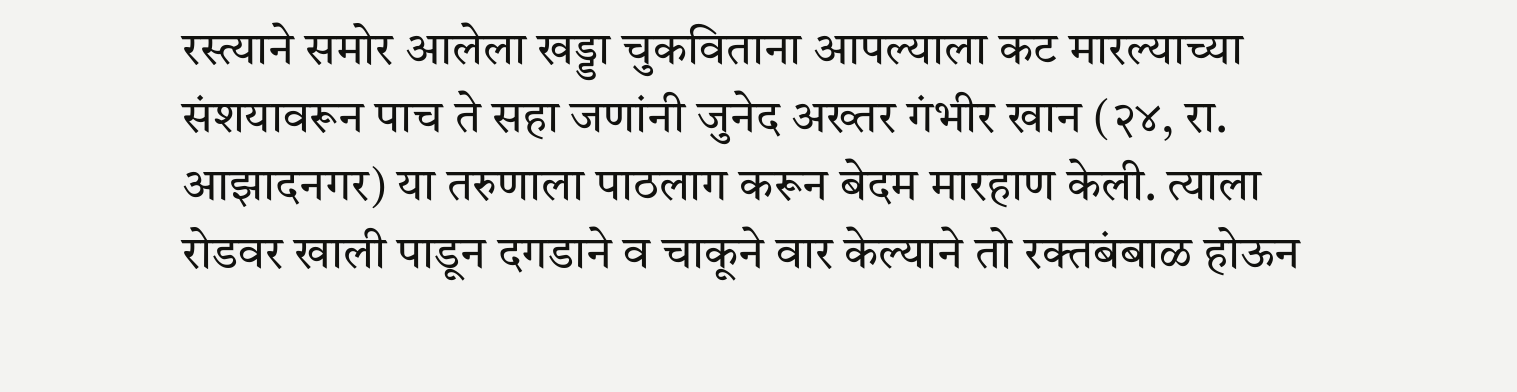रस्त्याने समोर आलेला खड्डा चुकविताना आपल्याला कट मारल्याच्या संशयावरून पाच ते सहा जणांनी जुनेद अख्तर गंभीर खान (२४, रा. आझादनगर) या तरुणाला पाठलाग करून बेदम मारहाण केली. त्याला रोडवर खाली पाडून दगडाने व चाकूने वार केल्याने तो रक्तबंबाळ होऊन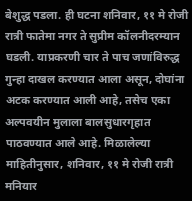बेशुद्ध पडला. ही घटना शनिवार, ११ मे रोजी रात्री फातेमा नगर ते सुप्रीम कॉलनीदरम्यान घडली. याप्रकरणी चार ते पाच जणांविरुद्ध गुन्हा दाखल करण्यात आला असून, दोघांना अटक करण्यात आली आहे, तसेच एका अल्पवयीन मुलाला बालसुधारगृहात पाठवण्यात आले आहे. मिळालेल्या माहितीनुसार, शनिवार, ११ मे रोजी रात्री मनियार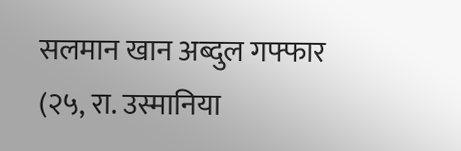सलमान खान अब्दुल गफ्फार (२५, रा. उस्मानिया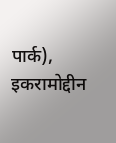पार्क), इकरामोद्दीन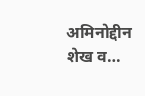अमिनोद्दीन शेख व…